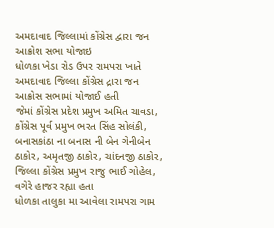અમદાવાદ જિલ્લામાં કોંગ્રેસ દ્વારા જન આક્રોશ સભા યોજાઇ
ધોળકા ખેડા રોડ ઉપર રામપરા ખાતે અમદાવાદ જિલ્લા કોંગ્રેસ દ્રારા જન આક્રોસ સભામાં યોજાઈ હતી
જેમાં કોંગ્રેસ પ્રદેશ પ્રમુખ અમિત ચાવડા, કોંગ્રેસ પૂર્વ પ્રમુખ ભરત સિંહ સોલંકી, બનાસકાંઠા ના બનાસ ની બેન ગેનીબેન ઠાકોર, અમૃતજી ઠાકોર, ચાંદનજી ઠાકોર, જિલ્લા કોંગ્રેસ પ્રમુખ રાજુ ભાઈ ગોહેલ, વગેરે હાજર રહ્યા હતા
ધોળકા તાલુકા મા આવેલા રામપરા ગામ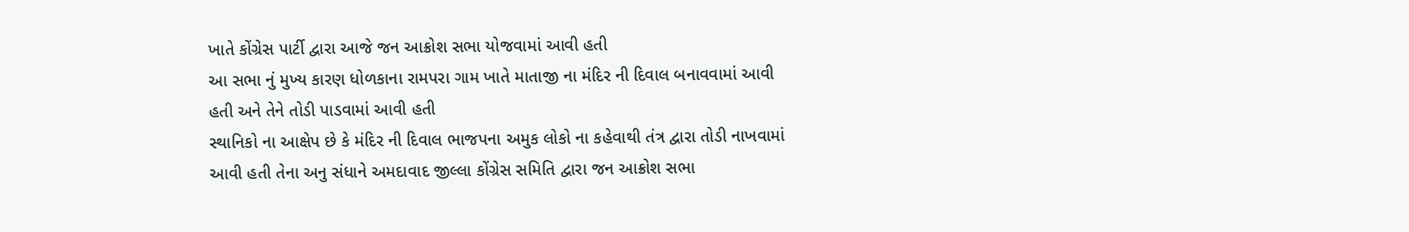ખાતે કોંગ્રેસ પાર્ટી દ્વારા આજે જન આક્રોશ સભા યોજવામાં આવી હતી
આ સભા નું મુખ્ય કારણ ધોળકાના રામપરા ગામ ખાતે માતાજી ના મંદિર ની દિવાલ બનાવવામાં આવી હતી અને તેને તોડી પાડવામાં આવી હતી
સ્થાનિકો ના આક્ષેપ છે કે મંદિર ની દિવાલ ભાજપના અમુક લોકો ના કહેવાથી તંત્ર દ્વારા તોડી નાખવામાં આવી હતી તેના અનુ સંધાને અમદાવાદ જીલ્લા કોંગ્રેસ સમિતિ દ્વારા જન આક્રોશ સભા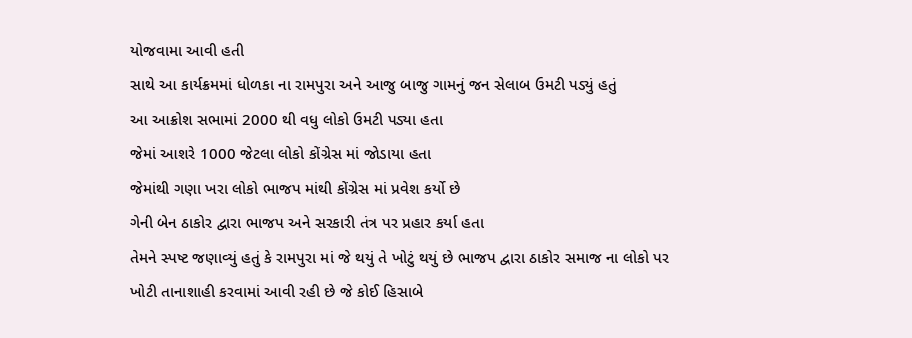યોજવામા આવી હતી
સાથે આ કાર્યક્રમમાં ધોળકા ના રામપુરા અને આજુ બાજુ ગામનું જન સેલાબ ઉમટી પડ્યું હતું
આ આક્રોશ સભામાં 2000 થી વધુ લોકો ઉમટી પડ્યા હતા
જેમાં આશરે 1000 જેટલા લોકો કોંગ્રેસ માં જોડાયા હતા
જેમાંથી ગણા ખરા લોકો ભાજપ માંથી કોંગ્રેસ માં પ્રવેશ કર્યો છે
ગેની બેન ઠાકોર દ્વારા ભાજપ અને સરકારી તંત્ર પર પ્રહાર કર્યા હતા
તેમને સ્પષ્ટ જણાવ્યું હતું કે રામપુરા માં જે થયું તે ખોટું થયું છે ભાજપ દ્વારા ઠાકોર સમાજ ના લોકો પર ખોટી તાનાશાહી કરવામાં આવી રહી છે જે કોઈ હિસાબે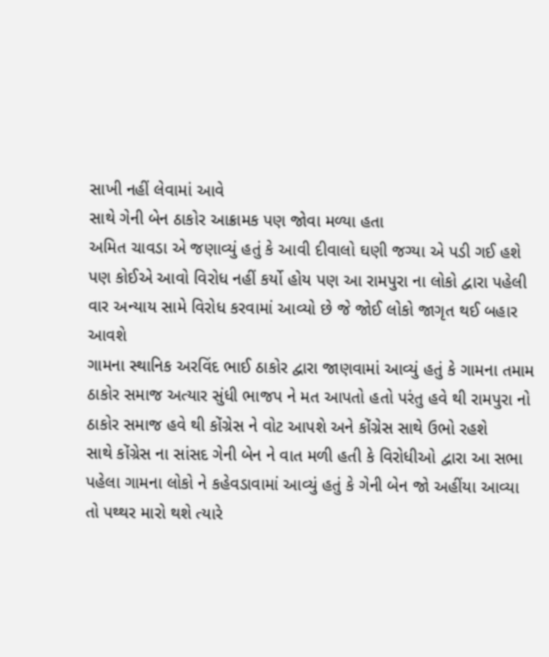સાખી નહીં લેવામાં આવે
સાથે ગેની બેન ઠાકોર આક્રામક પણ જોવા મળ્યા હતા
અમિત ચાવડા એ જણાવ્યું હતું કે આવી દીવાલો ઘણી જગ્યા એ પડી ગઈ હશે પણ કોઈએ આવો વિરોધ નહીં કર્યો હોય પણ આ રામપુરા ના લોકો દ્વારા પહેલી વાર અન્યાય સામે વિરોધ કરવામાં આવ્યો છે જે જોઈ લોકો જાગૃત થઈ બહાર આવશે
ગામના સ્થાનિક અરવિંદ ભાઈ ઠાકોર દ્વારા જાણવામાં આવ્યું હતું કે ગામના તમામ ઠાકોર સમાજ અત્યાર સુંધી ભાજપ ને મત આપતો હતો પરંતુ હવે થી રામપુરા નો ઠાકોર સમાજ હવે થી કોંગ્રેસ ને વોટ આપશે અને કોંગ્રેસ સાથે ઉભો રહશે
સાથે કોંગ્રેસ ના સાંસદ ગેની બેન ને વાત મળી હતી કે વિરોધીઓ દ્વારા આ સભા પહેલા ગામના લોકો ને કહેવડાવામાં આવ્યું હતું કે ગેની બેન જો અહીંયા આવ્યા તો પથ્થર મારો થશે ત્યારે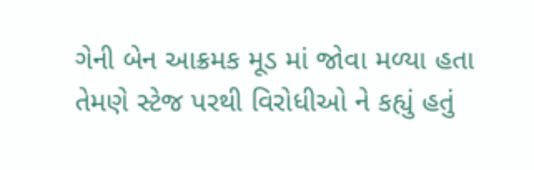ગેની બેન આક્રમક મૂડ માં જોવા મળ્યા હતા તેમણે સ્ટેજ પરથી વિરોધીઓ ને કહ્યું હતું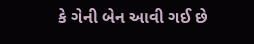કે ગેની બેન આવી ગઈ છે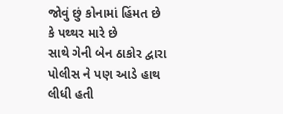જોવું છું કોનામાં હિંમત છે કે પથ્થર મારે છે
સાથે ગેની બેન ઠાકોર દ્વારા પોલીસ ને પણ આડે હાથ લીધી હતી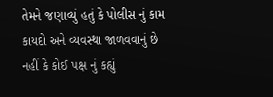તેમને જણાવ્યું હતું કે પોલીસ નું કામ કાયદો અને વ્યવસ્થા જાળવવાનું છે નહીં કે કોઈ પક્ષ નું કહ્યું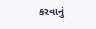કરવાનું